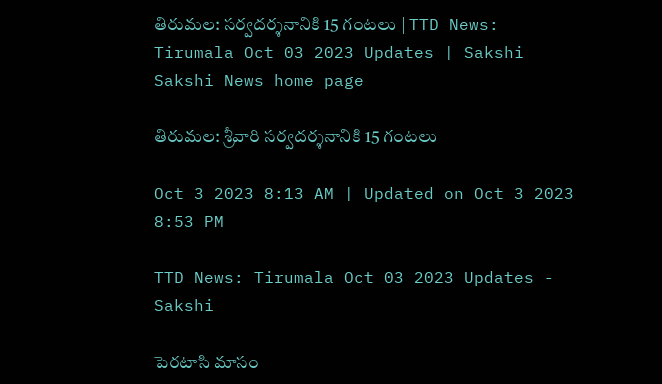తిరుమల: సర్వదర్శనానికి 15 గంటలు | TTD News: Tirumala Oct 03 2023 Updates | Sakshi
Sakshi News home page

తిరుమల: శ్రీవారి సర్వదర్శనానికి 15 గంటలు

Oct 3 2023 8:13 AM | Updated on Oct 3 2023 8:53 PM

TTD News: Tirumala Oct 03 2023 Updates - Sakshi

పెరటాసి మాసం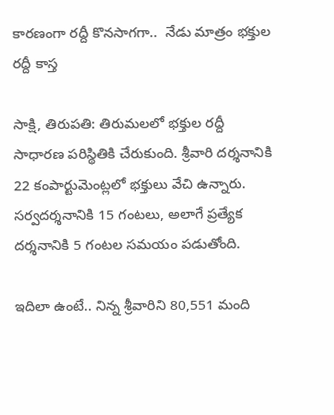కారణంగా రద్దీ కొనసాగగా..  నేడు మాత్రం భక్తుల రద్దీ కాస్త

సాక్షి, తిరుపతి: తిరుమలలో భక్తుల రద్దీ సాధారణ పరిస్థితికి చేరుకుంది. శ్రీవారి దర్శనానికి 22 కంపార్టుమెంట్లలో భక్తులు వేచి ఉన్నారు. సర్వదర్శనానికి 15 గంటలు, అలాగే ప్రత్యేక దర్శనానికి 5 గంటల సమయం పడుతోంది.

ఇదిలా ఉంటే.. నిన్న శ్రీవారిని 80,551 మంది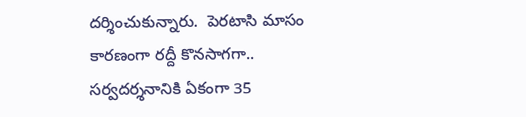దర్శించుకున్నారు.  పెరటాసి మాసం కారణంగా రద్దీ కొనసాగగా..  సర్వదర్శనానికి ఏకంగా 35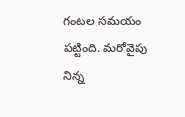గంటల సమయం పట్టింది. మరోవైపు నిన్న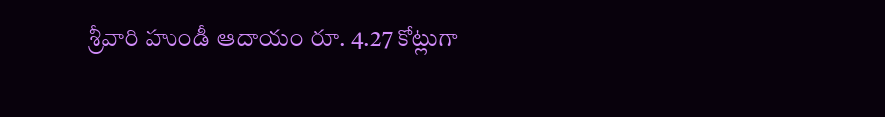శ్రీవారి హుండీ ఆదాయం రూ. 4.27 కోట్లుగా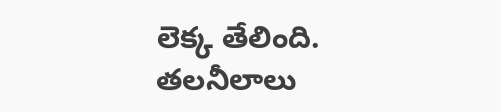లెక్క తేలింది.  తలనీలాలు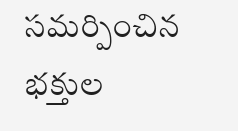సమర్పించిన భక్తుల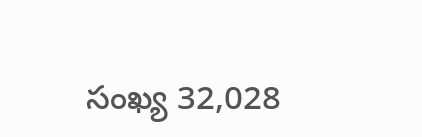సంఖ్య 32,028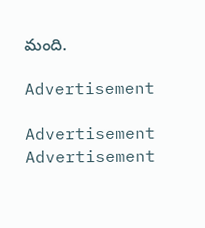మంది.

Advertisement

Advertisement
Advertisement